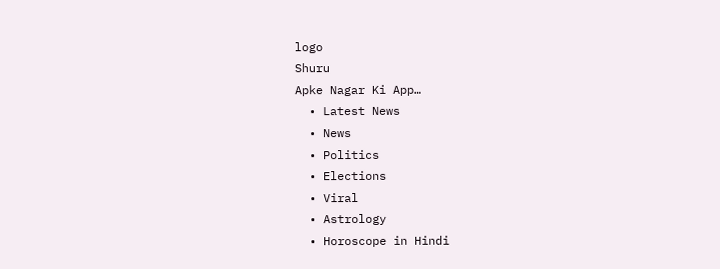logo
Shuru
Apke Nagar Ki App…
  • Latest News
  • News
  • Politics
  • Elections
  • Viral
  • Astrology
  • Horoscope in Hindi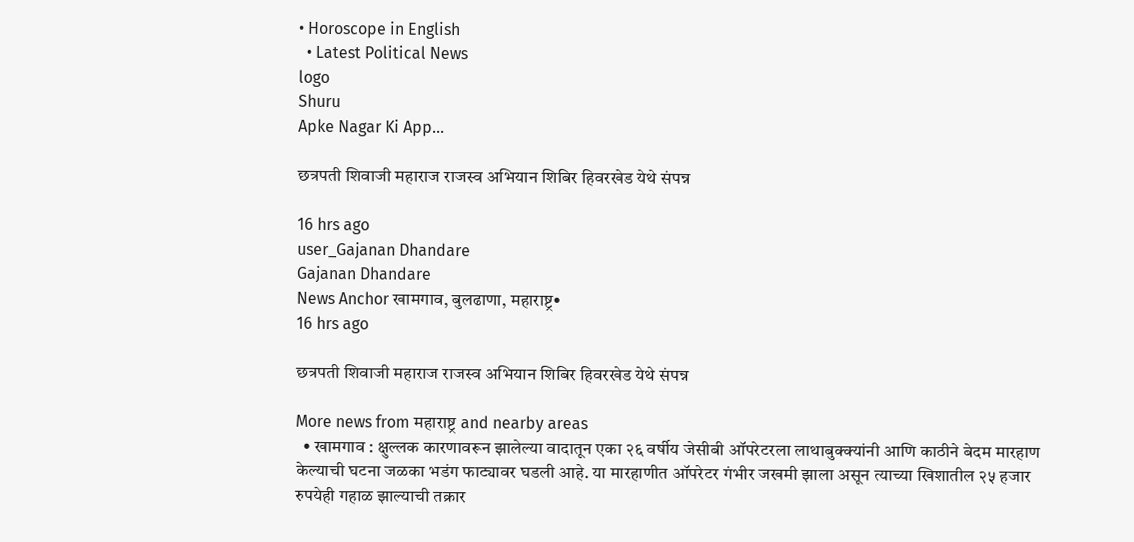• Horoscope in English
  • Latest Political News
logo
Shuru
Apke Nagar Ki App…

छत्रपती शिवाजी महाराज राजस्व अभियान शिबिर हिवरखेड येथे संपन्न

16 hrs ago
user_Gajanan Dhandare
Gajanan Dhandare
News Anchor खामगाव, बुलढाणा, महाराष्ट्र•
16 hrs ago

छत्रपती शिवाजी महाराज राजस्व अभियान शिबिर हिवरखेड येथे संपन्न

More news from महाराष्ट्र and nearby areas
  • खामगाव : क्षुल्लक कारणावरून झालेल्या वादातून एका २६ वर्षीय जेसीबी ऑपरेटरला लाथाबुक्क्यांनी आणि काठीने बेदम मारहाण केल्याची घटना जळका भडंग फाट्यावर घडली आहे. या मारहाणीत ऑपरेटर गंभीर जखमी झाला असून त्याच्या खिशातील २५ हजार रुपयेही गहाळ झाल्याची तक्रार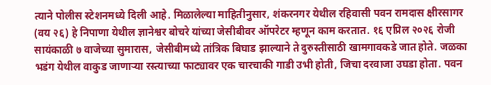त्याने पोलीस स्टेशनमध्ये दिली आहे. मिळालेल्या माहितीनुसार, शंकरनगर येथील रहिवासी पवन रामदास क्षीरसागर (वय २६) हे निपाणा येथील ज्ञानेश्वर बोचरे यांच्या जेसीबीवर ऑपरेटर म्हणून काम करतात. १६ एप्रिल २०२६ रोजी सायंकाळी ७ वाजेच्या सुमारास, जेसीबीमध्ये तांत्रिक बिघाड झाल्याने ते दुरुस्तीसाठी खामगावकडे जात होते. जळका भडंग येथील वाकुड जाणाऱ्या रस्त्याच्या फाट्यावर एक चारचाकी गाडी उभी होती, जिचा दरवाजा उघडा होता. पवन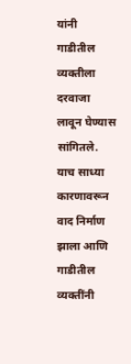यांनी गाडीतील व्यक्तीला दरवाजा लावून घेण्यास सांगितले. याच साध्या कारणावरून वाद निर्माण झाला आणि गाडीतील व्यक्तींनी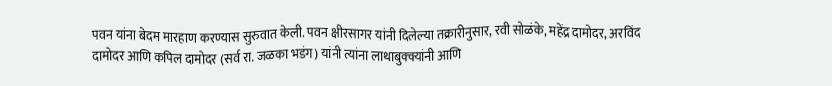पवन यांना बेदम मारहाण करण्यास सुरुवात केली. पवन क्षीरसागर यांनी दिलेल्या तक्रारीनुसार, रवी सोळंके, महेंद्र दामोदर, अरविंद दामोदर आणि कपिल दामोदर (सर्व रा. जळका भडंग) यांनी त्यांना लाथाबुक्क्यांनी आणि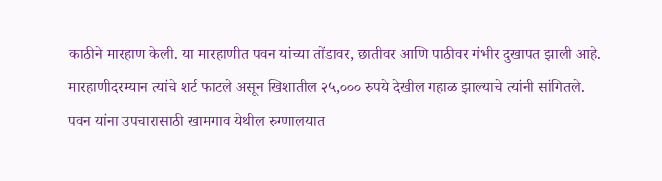काठीने मारहाण केली. या मारहाणीत पवन यांच्या तोंडावर, छातीवर आणि पाठीवर गंभीर दुखापत झाली आहे. मारहाणीदरम्यान त्यांचे शर्ट फाटले असून खिशातील २५,००० रुपये देखील गहाळ झाल्याचे त्यांनी सांगितले. पवन यांना उपचारासाठी खामगाव येथील रुग्णालयात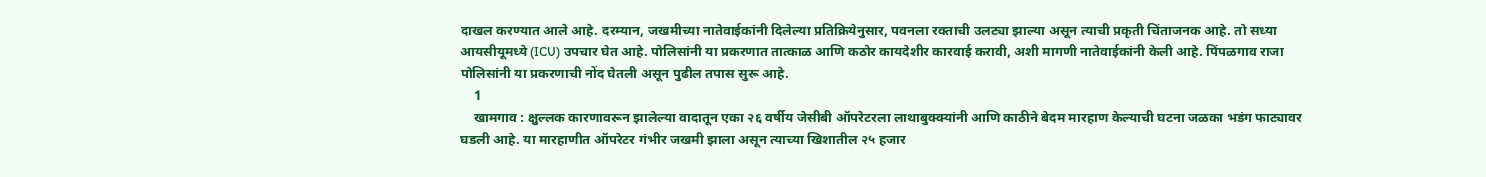दाखल करण्यात आले आहे. दरम्यान, जखमीच्या नातेवाईकांनी दिलेल्या प्रतिक्रियेनुसार, पवनला रक्ताची उलट्या झाल्या असून त्याची प्रकृती चिंताजनक आहे. तो सध्या आयसीयूमध्ये (ICU) उपचार घेत आहे. पोलिसांनी या प्रकरणात तात्काळ आणि कठोर कायदेशीर कारवाई करावी, अशी मागणी नातेवाईकांनी केली आहे. पिंपळगाव राजा पोलिसांनी या प्रकरणाची नोंद घेतली असून पुढील तपास सुरू आहे.
    1
    खामगाव : क्षुल्लक कारणावरून झालेल्या वादातून एका २६ वर्षीय जेसीबी ऑपरेटरला लाथाबुक्क्यांनी आणि काठीने बेदम मारहाण केल्याची घटना जळका भडंग फाट्यावर घडली आहे. या मारहाणीत ऑपरेटर गंभीर जखमी झाला असून त्याच्या खिशातील २५ हजार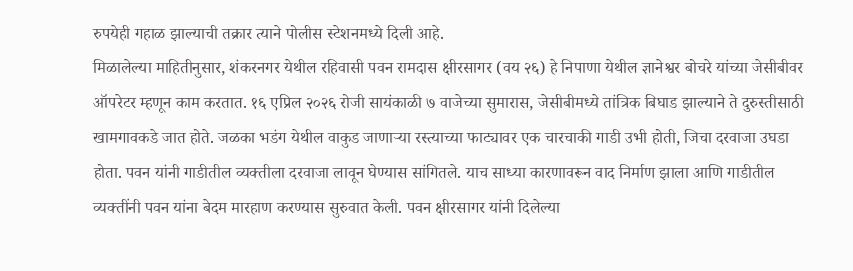रुपयेही गहाळ झाल्याची तक्रार त्याने पोलीस स्टेशनमध्ये दिली आहे.
मिळालेल्या माहितीनुसार, शंकरनगर येथील रहिवासी पवन रामदास क्षीरसागर (वय २६) हे निपाणा येथील ज्ञानेश्वर बोचरे यांच्या जेसीबीवर ऑपरेटर म्हणून काम करतात. १६ एप्रिल २०२६ रोजी सायंकाळी ७ वाजेच्या सुमारास, जेसीबीमध्ये तांत्रिक बिघाड झाल्याने ते दुरुस्तीसाठी खामगावकडे जात होते. जळका भडंग येथील वाकुड जाणाऱ्या रस्त्याच्या फाट्यावर एक चारचाकी गाडी उभी होती, जिचा दरवाजा उघडा होता. पवन यांनी गाडीतील व्यक्तीला दरवाजा लावून घेण्यास सांगितले. याच साध्या कारणावरून वाद निर्माण झाला आणि गाडीतील व्यक्तींनी पवन यांना बेदम मारहाण करण्यास सुरुवात केली. पवन क्षीरसागर यांनी दिलेल्या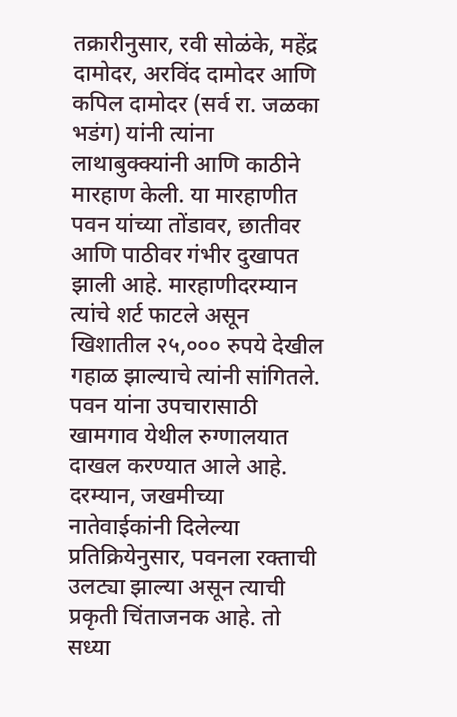तक्रारीनुसार, रवी सोळंके, महेंद्र दामोदर, अरविंद दामोदर आणि कपिल दामोदर (सर्व रा. जळका भडंग) यांनी त्यांना लाथाबुक्क्यांनी आणि काठीने मारहाण केली. या मारहाणीत पवन यांच्या तोंडावर, छातीवर आणि पाठीवर गंभीर दुखापत झाली आहे. मारहाणीदरम्यान त्यांचे शर्ट फाटले असून खिशातील २५,००० रुपये देखील गहाळ झाल्याचे त्यांनी सांगितले. पवन यांना उपचारासाठी खामगाव येथील रुग्णालयात दाखल करण्यात आले आहे. दरम्यान, जखमीच्या नातेवाईकांनी दिलेल्या प्रतिक्रियेनुसार, पवनला रक्ताची उलट्या झाल्या असून त्याची प्रकृती चिंताजनक आहे. तो सध्या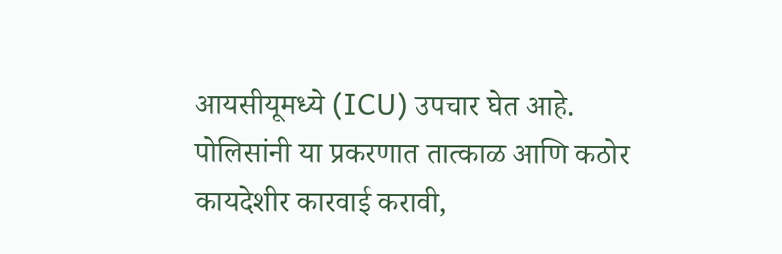आयसीयूमध्ये (ICU) उपचार घेत आहे. पोलिसांनी या प्रकरणात तात्काळ आणि कठोर कायदेशीर कारवाई करावी,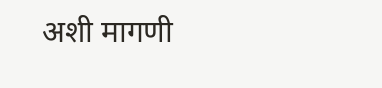अशी मागणी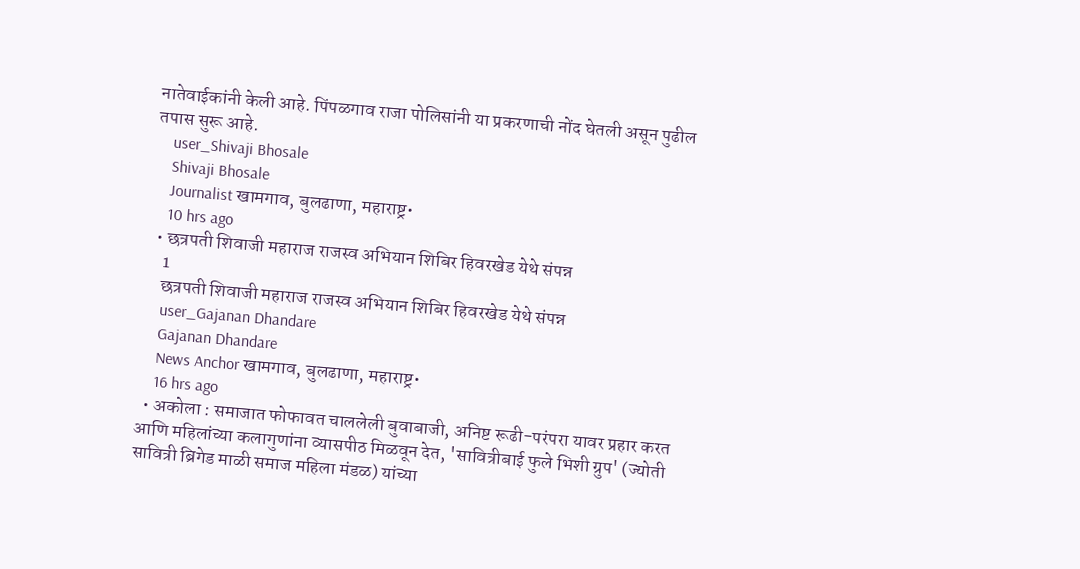नातेवाईकांनी केली आहे. पिंपळगाव राजा पोलिसांनी या प्रकरणाची नोंद घेतली असून पुढील तपास सुरू आहे.
    user_Shivaji Bhosale
    Shivaji Bhosale
    Journalist खामगाव, बुलढाणा, महाराष्ट्र•
    10 hrs ago
  • छत्रपती शिवाजी महाराज राजस्व अभियान शिबिर हिवरखेड येथे संपन्न
    1
    छत्रपती शिवाजी महाराज राजस्व अभियान शिबिर हिवरखेड येथे संपन्न
    user_Gajanan Dhandare
    Gajanan Dhandare
    News Anchor खामगाव, बुलढाणा, महाराष्ट्र•
    16 hrs ago
  • अकोला : समाजात फोफावत चाललेली बुवाबाजी, अनिष्ट रूढी-परंपरा यावर प्रहार करत आणि महिलांच्या कलागुणांना व्यासपीठ मिळवून देत, 'सावित्रीबाई फुले भिशी ग्रुप' (ज्योती सावित्री ब्रिगेड माळी समाज महिला मंडळ) यांच्या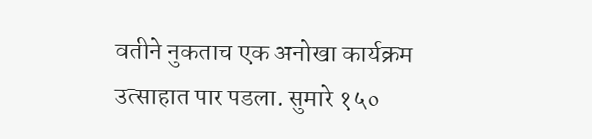वतीने नुकताच एक अनोखा कार्यक्रम उत्साहात पार पडला. सुमारे १५०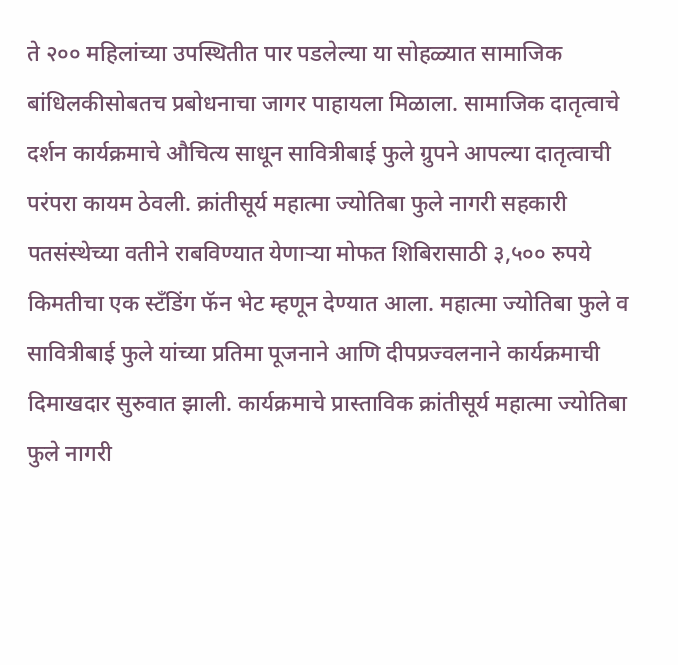ते २०० महिलांच्या उपस्थितीत पार पडलेल्या या सोहळ्यात सामाजिक बांधिलकीसोबतच प्रबोधनाचा जागर पाहायला मिळाला. सामाजिक दातृत्वाचे दर्शन कार्यक्रमाचे औचित्य साधून सावित्रीबाई फुले ग्रुपने आपल्या दातृत्वाची परंपरा कायम ठेवली. क्रांतीसूर्य महात्मा ज्योतिबा फुले नागरी सहकारी पतसंस्थेच्या वतीने राबविण्यात येणाऱ्या मोफत शिबिरासाठी ३,५०० रुपये किमतीचा एक स्टँडिंग फॅन भेट म्हणून देण्यात आला. महात्मा ज्योतिबा फुले व सावित्रीबाई फुले यांच्या प्रतिमा पूजनाने आणि दीपप्रज्वलनाने कार्यक्रमाची दिमाखदार सुरुवात झाली. कार्यक्रमाचे प्रास्ताविक क्रांतीसूर्य महात्मा ज्योतिबा फुले नागरी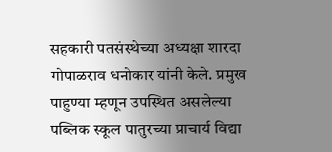सहकारी पतसंस्थेच्या अध्यक्षा शारदा गोपाळराव धनोकार यांनी केले. प्रमुख पाहुण्या म्हणून उपस्थित असलेल्या पब्लिक स्कूल पातुरच्या प्राचार्य विद्या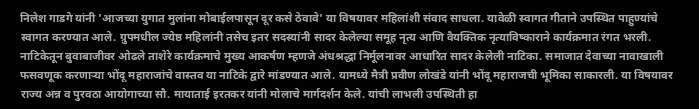निलेश गाडगे यांनी 'आजच्या युगात मुलांना मोबाईलपासून दूर कसे ठेवावे' या विषयावर महिलांशी संवाद साधला. यावेळी स्वागत गीताने उपस्थित पाहुण्यांचे स्वागत करण्यात आले. ग्रुपमधील ज्येष्ठ महिलांनी तसेच इतर सदस्यांनी सादर केलेल्या समूह नृत्य आणि वैयक्तिक नृत्याविष्काराने कार्यक्रमात रंगत भरली. नाटिकेतून बुवाबाजीवर ओढले ताशेरे कार्यक्रमाचे मुख्य आकर्षण म्हणजे अंधश्रद्धा निर्मूलनावर आधारित सादर केलेली नाटिका. समाजात देवाच्या नावाखाली फसवणूक करणाऱ्या भोंदू महाराजांचे वास्तव या नाटिके द्वारे मांडण्यात आले. यामध्ये मैत्री प्रवीण लोखंडे यांनी भोंदू महाराजची भूमिका साकारली. या विषयावर राज्य अन्न व पुरवठा आयोगाच्या सौ. मायाताई इरतकर यांनी मोलाचे मार्गदर्शन केले. यांची लाभली उपस्थिती हा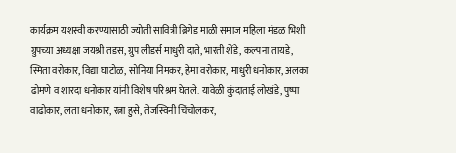कार्यक्रम यशस्वी करण्यासाठी ज्योती सावित्री ब्रिगेड माळी समाज महिला मंडळ भिशी ग्रुपच्या अध्यक्षा जयश्री तडस, ग्रुप लीडर्स माधुरी दाते, भारती शेंडे, कल्पना तायडे, स्मिता वरोकार, विद्या घाटोळ, सोनिया निमकर, हेमा वरोकार, माधुरी धनोकार, अलका ढोमणे व शारदा धनोकार यांनी विशेष परिश्रम घेतले. यावेळी कुंदाताई लोखंडे, पुष्पा वाढोकार, लता धनोकार, रत्ना हुसे, तेजस्विनी चिंचोलकर,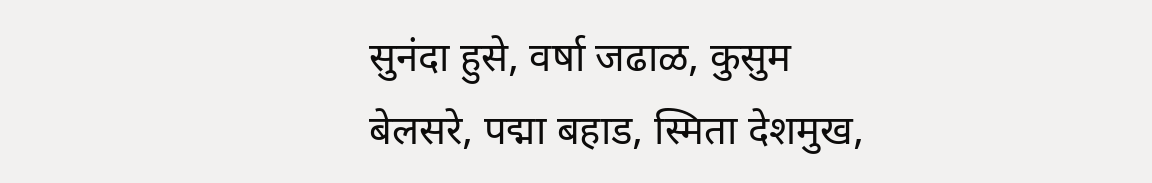सुनंदा हुसे, वर्षा जढाळ, कुसुम बेलसरे, पद्मा बहाड, स्मिता देशमुख,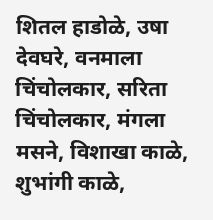शितल हाडोळे, उषा देवघरे, वनमाला चिंचोलकार, सरिता चिंचोलकार, मंगला मसने, विशाखा काळे, शुभांगी काळे,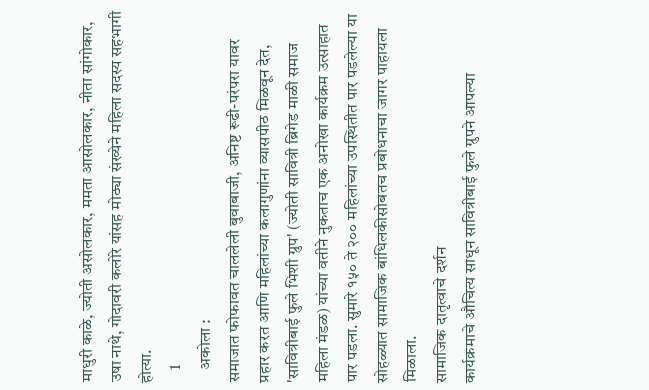माधुरी काळे, ज्योती असोलकार, ममता आसोलकार, नीता सांगोकार, उषा नाथे, गोदावरी कलोरे यांसह मोठ्या संख्येने महिला सदस्य सहभागी होत्या.
    1
    अकोला :
समाजात फोफावत चाललेली बुवाबाजी, अनिष्ट रूढी-परंपरा यावर प्रहार करत आणि महिलांच्या कलागुणांना व्यासपीठ मिळवून देत, 'सावित्रीबाई फुले भिशी ग्रुप' (ज्योती सावित्री ब्रिगेड माळी समाज महिला मंडळ) यांच्या वतीने नुकताच एक अनोखा कार्यक्रम उत्साहात पार पडला. सुमारे १५० ते २०० महिलांच्या उपस्थितीत पार पडलेल्या या सोहळ्यात सामाजिक बांधिलकीसोबतच प्रबोधनाचा जागर पाहायला मिळाला.
सामाजिक दातृत्वाचे दर्शन
कार्यक्रमाचे औचित्य साधून सावित्रीबाई फुले ग्रुपने आपल्या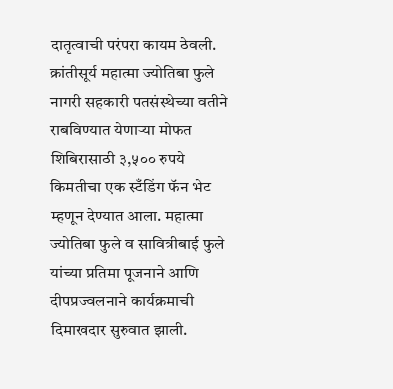दातृत्वाची परंपरा कायम ठेवली. क्रांतीसूर्य महात्मा ज्योतिबा फुले नागरी सहकारी पतसंस्थेच्या वतीने राबविण्यात येणाऱ्या मोफत शिबिरासाठी ३,५०० रुपये किमतीचा एक स्टँडिंग फॅन भेट म्हणून देण्यात आला. महात्मा ज्योतिबा फुले व सावित्रीबाई फुले यांच्या प्रतिमा पूजनाने आणि दीपप्रज्वलनाने कार्यक्रमाची दिमाखदार सुरुवात झाली.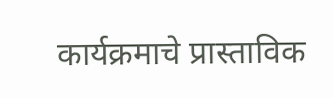कार्यक्रमाचे प्रास्ताविक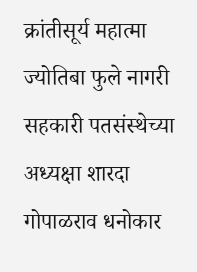क्रांतीसूर्य महात्मा ज्योतिबा फुले नागरी सहकारी पतसंस्थेच्या अध्यक्षा शारदा गोपाळराव धनोकार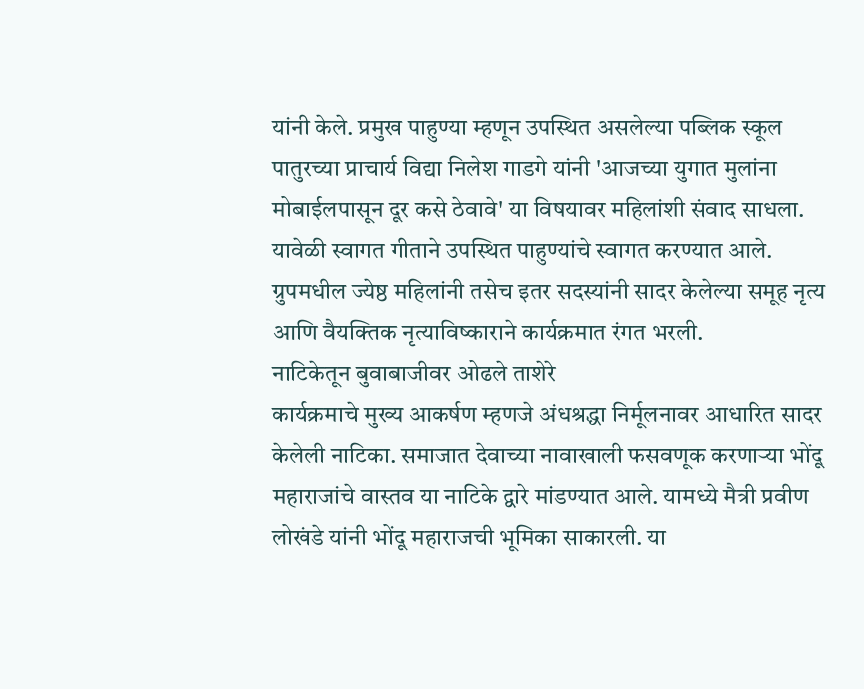यांनी केले. प्रमुख पाहुण्या म्हणून उपस्थित असलेल्या पब्लिक स्कूल पातुरच्या प्राचार्य विद्या निलेश गाडगे यांनी 'आजच्या युगात मुलांना मोबाईलपासून दूर कसे ठेवावे' या विषयावर महिलांशी संवाद साधला.
यावेळी स्वागत गीताने उपस्थित पाहुण्यांचे स्वागत करण्यात आले. ग्रुपमधील ज्येष्ठ महिलांनी तसेच इतर सदस्यांनी सादर केलेल्या समूह नृत्य आणि वैयक्तिक नृत्याविष्काराने कार्यक्रमात रंगत भरली.
नाटिकेतून बुवाबाजीवर ओढले ताशेरे
कार्यक्रमाचे मुख्य आकर्षण म्हणजे अंधश्रद्धा निर्मूलनावर आधारित सादर केलेली नाटिका. समाजात देवाच्या नावाखाली फसवणूक करणाऱ्या भोंदू महाराजांचे वास्तव या नाटिके द्वारे मांडण्यात आले. यामध्ये मैत्री प्रवीण लोखंडे यांनी भोंदू महाराजची भूमिका साकारली. या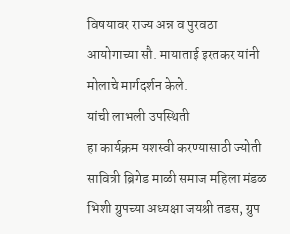विषयावर राज्य अन्न व पुरवठा आयोगाच्या सौ. मायाताई इरतकर यांनी मोलाचे मार्गदर्शन केले.
यांची लाभली उपस्थिती
हा कार्यक्रम यशस्वी करण्यासाठी ज्योती सावित्री ब्रिगेड माळी समाज महिला मंडळ भिशी ग्रुपच्या अध्यक्षा जयश्री तडस, ग्रुप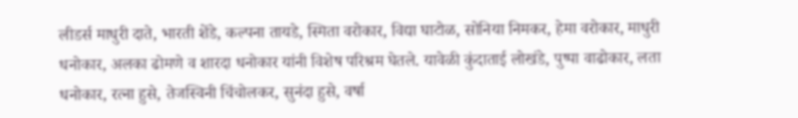लीडर्स माधुरी दाते, भारती शेंडे, कल्पना तायडे, स्मिता वरोकार, विद्या घाटोळ, सोनिया निमकर, हेमा वरोकार, माधुरी धनोकार, अलका ढोमणे व शारदा धनोकार यांनी विशेष परिश्रम घेतले. यावेळी कुंदाताई लोखंडे, पुष्पा वाढोकार, लता धनोकार, रत्ना हुसे, तेजस्विनी चिंचोलकर, सुनंदा हुसे, वर्षा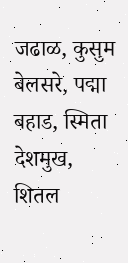जढाळ, कुसुम बेलसरे, पद्मा बहाड, स्मिता देशमुख, शितल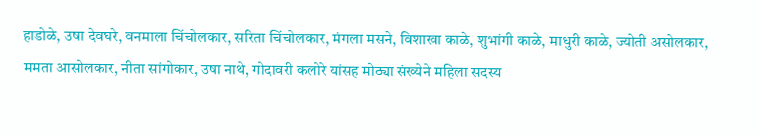हाडोळे, उषा देवघरे, वनमाला चिंचोलकार, सरिता चिंचोलकार, मंगला मसने, विशाखा काळे, शुभांगी काळे, माधुरी काळे, ज्योती असोलकार, ममता आसोलकार, नीता सांगोकार, उषा नाथे, गोदावरी कलोरे यांसह मोठ्या संख्येने महिला सदस्य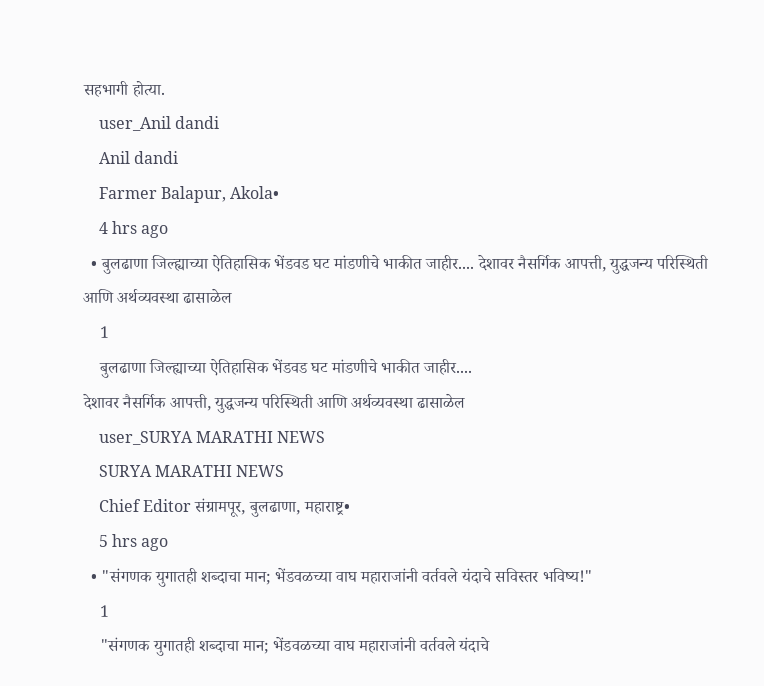सहभागी होत्या.
    user_Anil dandi
    Anil dandi
    Farmer Balapur, Akola•
    4 hrs ago
  • बुलढाणा जिल्ह्याच्या ऐतिहासिक भेंडवड घट मांडणीचे भाकीत जाहीर.... देशावर नैसर्गिक आपत्ती, युद्धजन्य परिस्थिती आणि अर्थव्यवस्था ढासाळेल
    1
    बुलढाणा जिल्ह्याच्या ऐतिहासिक भेंडवड घट मांडणीचे भाकीत जाहीर....
देशावर नैसर्गिक आपत्ती, युद्धजन्य परिस्थिती आणि अर्थव्यवस्था ढासाळेल
    user_SURYA MARATHI NEWS
    SURYA MARATHI NEWS
    Chief Editor संग्रामपूर, बुलढाणा, महाराष्ट्र•
    5 hrs ago
  • "संगणक युगातही शब्दाचा मान; भेंडवळच्या वाघ महाराजांनी वर्तवले यंदाचे सविस्तर भविष्य!"
    1
    "संगणक युगातही शब्दाचा मान; भेंडवळच्या वाघ महाराजांनी वर्तवले यंदाचे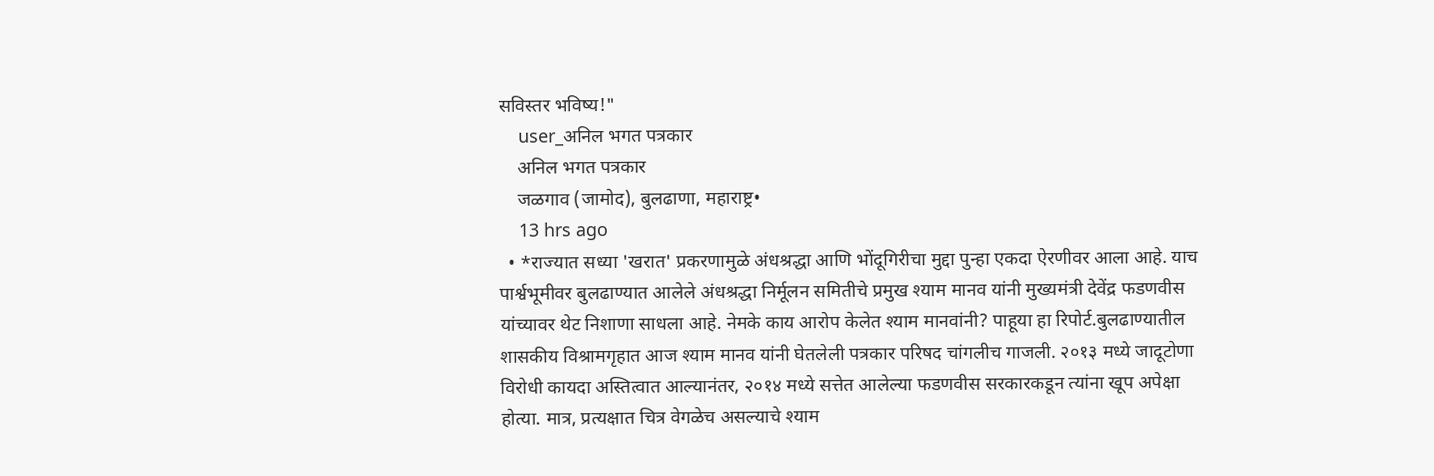सविस्तर भविष्य!"
    user_अनिल भगत पत्रकार
    अनिल भगत पत्रकार
    जळगाव (जामोद), बुलढाणा, महाराष्ट्र•
    13 hrs ago
  • *राज्यात सध्या 'खरात' प्रकरणामुळे अंधश्रद्धा आणि भोंदूगिरीचा मुद्दा पुन्हा एकदा ऐरणीवर आला आहे. याच पार्श्वभूमीवर बुलढाण्यात आलेले अंधश्रद्धा निर्मूलन समितीचे प्रमुख श्याम मानव यांनी मुख्यमंत्री देवेंद्र फडणवीस यांच्यावर थेट निशाणा साधला आहे. नेमके काय आरोप केलेत श्याम मानवांनी? पाहूया हा रिपोर्ट.बुलढाण्यातील शासकीय विश्रामगृहात आज श्याम मानव यांनी घेतलेली पत्रकार परिषद चांगलीच गाजली. २०१३ मध्ये जादूटोणा विरोधी कायदा अस्तित्वात आल्यानंतर, २०१४ मध्ये सत्तेत आलेल्या फडणवीस सरकारकडून त्यांना खूप अपेक्षा होत्या. मात्र, प्रत्यक्षात चित्र वेगळेच असल्याचे श्याम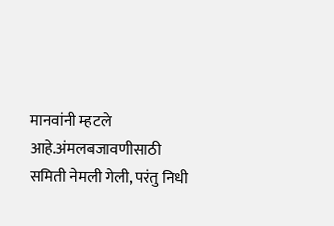मानवांनी म्हटले आहे.अंमलबजावणीसाठी समिती नेमली गेली, परंतु निधी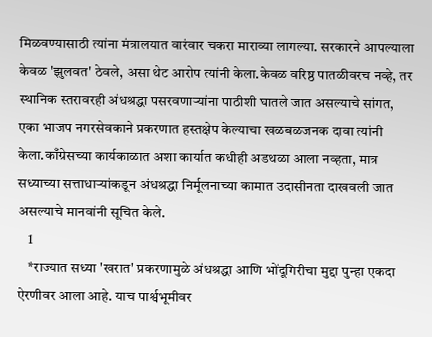मिळवण्यासाठी त्यांना मंत्रालयात वारंवार चकरा माराव्या लागल्या. सरकारने आपल्याला केवळ 'झुलवत' ठेवले, असा थेट आरोप त्यांनी केला.केवळ वरिष्ठ पातळीवरच नव्हे, तर स्थानिक स्तरावरही अंधश्रद्धा पसरवणाऱ्यांना पाठीशी घातले जात असल्याचे सांगत, एका भाजप नगरसेवकाने प्रकरणात हस्तक्षेप केल्याचा खळबळजनक दावा त्यांनी केला.काँग्रेसच्या कार्यकाळात अशा कार्यात कधीही अडथळा आला नव्हता, मात्र सध्याच्या सत्ताधाऱ्यांकडून अंधश्रद्धा निर्मूलनाच्या कामात उदासीनता दाखवली जात असल्याचे मानवांनी सूचित केले.
    1
    *राज्यात सध्या 'खरात' प्रकरणामुळे अंधश्रद्धा आणि भोंदूगिरीचा मुद्दा पुन्हा एकदा ऐरणीवर आला आहे. याच पार्श्वभूमीवर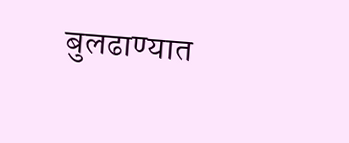बुलढाण्यात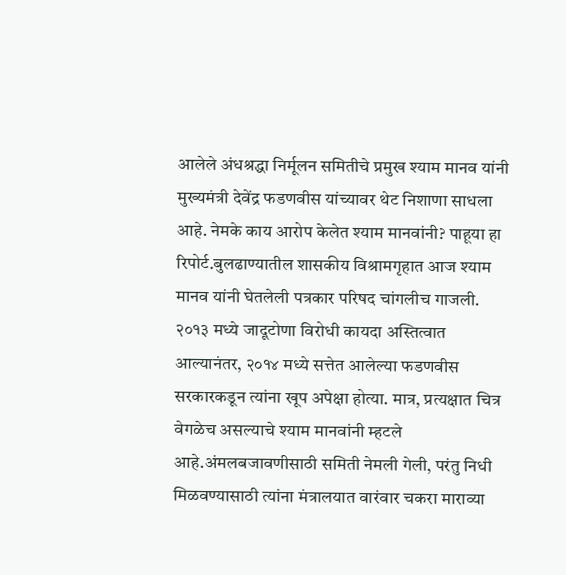आलेले अंधश्रद्धा निर्मूलन समितीचे प्रमुख श्याम मानव यांनी मुख्यमंत्री देवेंद्र फडणवीस यांच्यावर थेट निशाणा साधला आहे. नेमके काय आरोप केलेत श्याम मानवांनी? पाहूया हा रिपोर्ट.बुलढाण्यातील शासकीय विश्रामगृहात आज श्याम मानव यांनी घेतलेली पत्रकार परिषद चांगलीच गाजली. २०१३ मध्ये जादूटोणा विरोधी कायदा अस्तित्वात आल्यानंतर, २०१४ मध्ये सत्तेत आलेल्या फडणवीस सरकारकडून त्यांना खूप अपेक्षा होत्या. मात्र, प्रत्यक्षात चित्र वेगळेच असल्याचे श्याम मानवांनी म्हटले आहे.अंमलबजावणीसाठी समिती नेमली गेली, परंतु निधी मिळवण्यासाठी त्यांना मंत्रालयात वारंवार चकरा माराव्या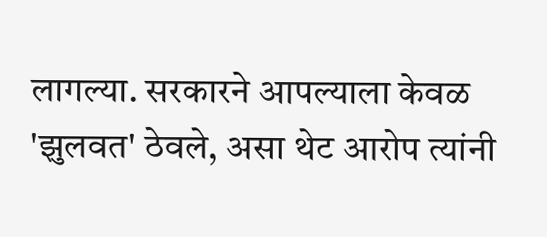लागल्या. सरकारने आपल्याला केवळ 'झुलवत' ठेवले, असा थेट आरोप त्यांनी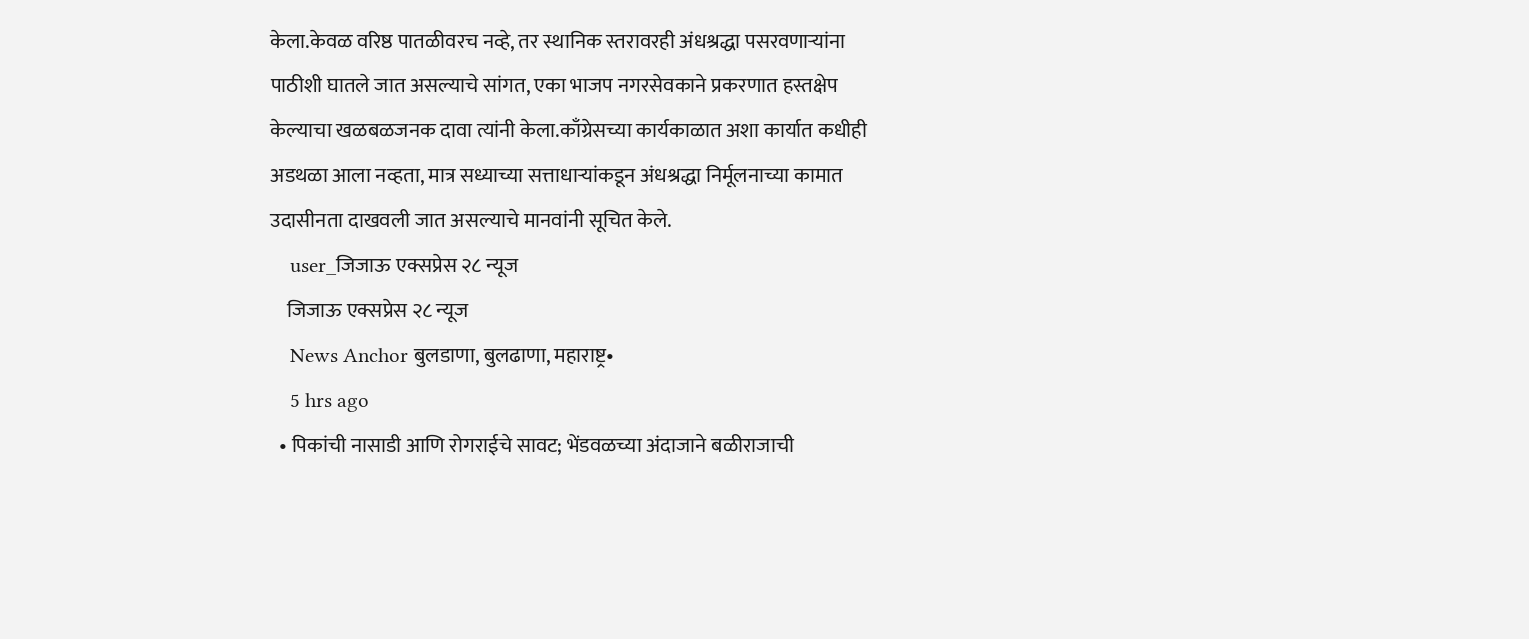केला.केवळ वरिष्ठ पातळीवरच नव्हे, तर स्थानिक स्तरावरही अंधश्रद्धा पसरवणाऱ्यांना पाठीशी घातले जात असल्याचे सांगत, एका भाजप नगरसेवकाने प्रकरणात हस्तक्षेप केल्याचा खळबळजनक दावा त्यांनी केला.काँग्रेसच्या कार्यकाळात अशा कार्यात कधीही अडथळा आला नव्हता, मात्र सध्याच्या सत्ताधाऱ्यांकडून अंधश्रद्धा निर्मूलनाच्या कामात उदासीनता दाखवली जात असल्याचे मानवांनी सूचित केले.
    user_जिजाऊ एक्सप्रेस २८ न्यूज
    जिजाऊ एक्सप्रेस २८ न्यूज
    News Anchor बुलडाणा, बुलढाणा, महाराष्ट्र•
    5 hrs ago
  • पिकांची नासाडी आणि रोगराईचे सावट; भेंडवळच्या अंदाजाने बळीराजाची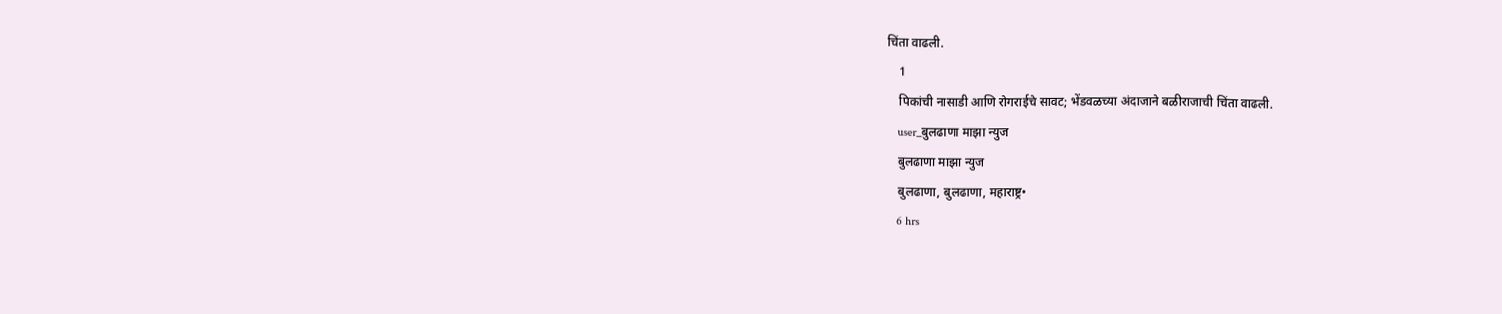चिंता वाढली.
    1
    पिकांची नासाडी आणि रोगराईचे सावट; भेंडवळच्या अंदाजाने बळीराजाची चिंता वाढली.
    user_बुलढाणा माझा न्युज
    बुलढाणा माझा न्युज
    बुलढाणा, बुलढाणा, महाराष्ट्र•
    6 hrs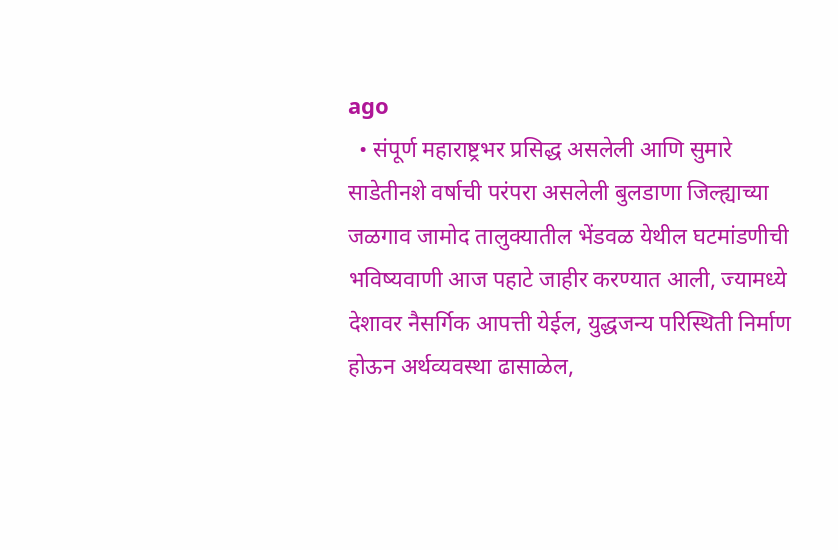ago
  • संपूर्ण महाराष्ट्रभर प्रसिद्ध असलेली आणि सुमारे साडेतीनशे वर्षाची परंपरा असलेली बुलडाणा जिल्ह्याच्या जळगाव जामोद तालुक्यातील भेंडवळ येथील घटमांडणीची भविष्यवाणी आज पहाटे जाहीर करण्यात आली, ज्यामध्ये देशावर नैसर्गिक आपत्ती येईल, युद्धजन्य परिस्थिती निर्माण होऊन अर्थव्यवस्था ढासाळेल,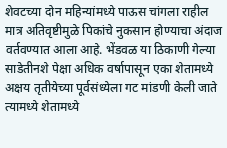शेवटच्या दोन महिन्यांमध्ये पाऊस चांगला राहील मात्र अतिवृष्टीमुळे पिकांचे नुकसान होण्याचा अंदाज वर्तवण्यात आला आहे. भेंडवळ या ठिकाणी गेल्या साडेतीनशे पेक्षा अधिक वर्षापासून एका शेतामध्ये अक्षय तृतीयेच्या पूर्वसंध्येला गट मांडणी केली जाते त्यामध्ये शेतामध्ये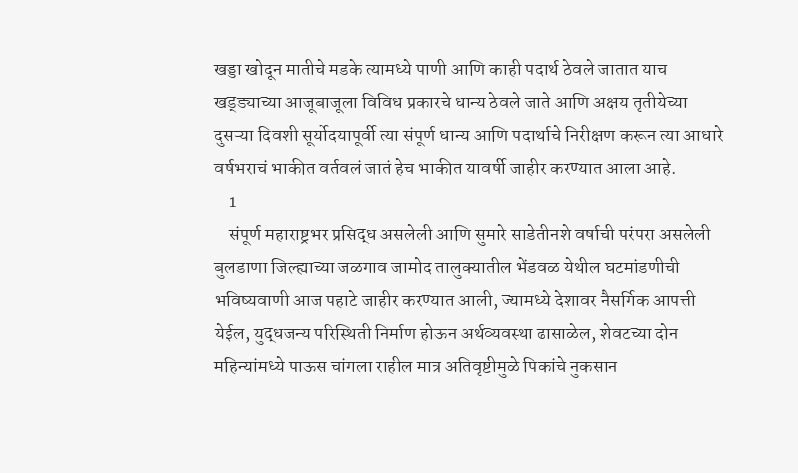खड्डा खोदून मातीचे मडके त्यामध्ये पाणी आणि काही पदार्थ ठेवले जातात याच खड्ड्याच्या आजूबाजूला विविध प्रकारचे धान्य ठेवले जाते आणि अक्षय तृतीयेच्या दुसऱ्या दिवशी सूर्योदयापूर्वी त्या संपूर्ण धान्य आणि पदार्थाचे निरीक्षण करून त्या आधारे वर्षभराचं भाकीत वर्तवलं जातं हेच भाकीत यावर्षी जाहीर करण्यात आला आहे.
    1
    संपूर्ण महाराष्ट्रभर प्रसिद्ध असलेली आणि सुमारे साडेतीनशे वर्षाची परंपरा असलेली बुलडाणा जिल्ह्याच्या जळगाव जामोद तालुक्यातील भेंडवळ येथील घटमांडणीची भविष्यवाणी आज पहाटे जाहीर करण्यात आली, ज्यामध्ये देशावर नैसर्गिक आपत्ती येईल, युद्धजन्य परिस्थिती निर्माण होऊन अर्थव्यवस्था ढासाळेल, शेवटच्या दोन महिन्यांमध्ये पाऊस चांगला राहील मात्र अतिवृष्टीमुळे पिकांचे नुकसान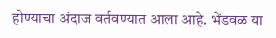होण्याचा अंदाज वर्तवण्यात आला आहे. भेंडवळ या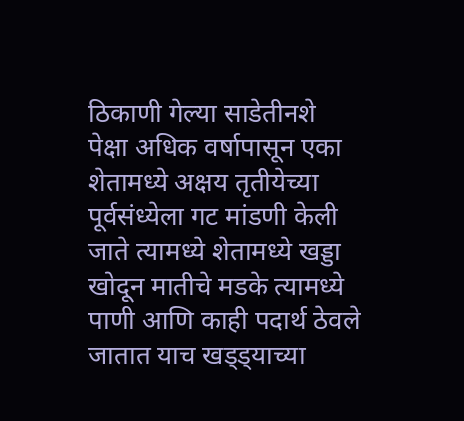ठिकाणी गेल्या साडेतीनशे पेक्षा अधिक वर्षापासून एका शेतामध्ये अक्षय तृतीयेच्या पूर्वसंध्येला गट मांडणी केली जाते त्यामध्ये शेतामध्ये खड्डा खोदून मातीचे मडके त्यामध्ये पाणी आणि काही पदार्थ ठेवले जातात याच खड्ड्याच्या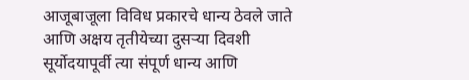आजूबाजूला विविध प्रकारचे धान्य ठेवले जाते आणि अक्षय तृतीयेच्या दुसऱ्या दिवशी सूर्योदयापूर्वी त्या संपूर्ण धान्य आणि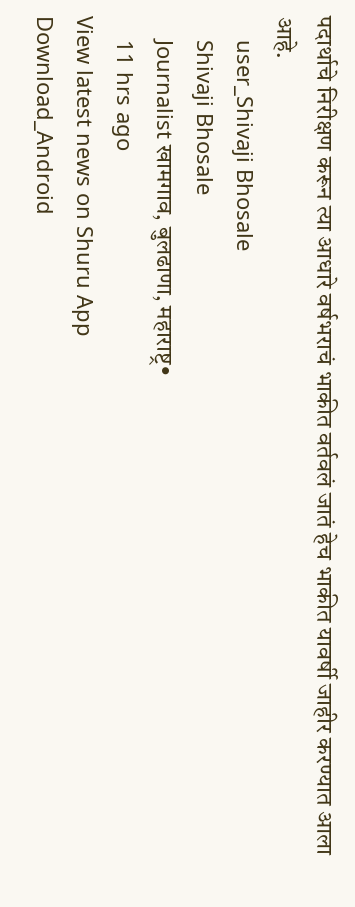पदार्थाचे निरीक्षण करून त्या आधारे वर्षभराचं भाकीत वर्तवलं जातं हेच भाकीत यावर्षी जाहीर करण्यात आला आहे.
    user_Shivaji Bhosale
    Shivaji Bhosale
    Journalist खामगाव, बुलढाणा, महाराष्ट्र•
    11 hrs ago
View latest news on Shuru App
Download_Android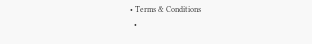• Terms & Conditions
  •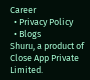Career
  • Privacy Policy
  • Blogs
Shuru, a product of Close App Private Limited.